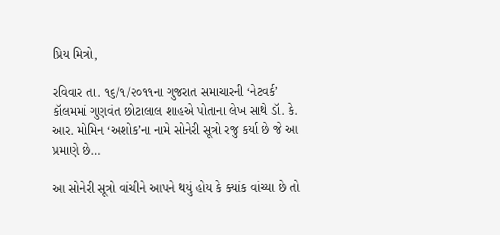પ્રિય મિત્રો,

રવિવાર તા. ૧૬/૧/૨૦૧૧ના ગુજરાત સમાચારની ‘નેટવર્ક’ કૉલમમાં ગુણવંત છોટાલાલ શાહએ પોતાના લેખ સાથે ડૉ. કે. આર. મોમિન ‘અશોક’ના નામે સોનેરી સૂત્રો રજુ કર્યા છે જે આ પ્રમાણે છે…

આ સોનેરી સૂત્રો વાંચીને આપને થયું હોય કે ક્યાંક વાંચ્યા છે તો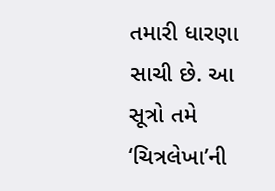તમારી ધારણા સાચી છે. આ સૂત્રો તમે ‘ચિત્રલેખા’ની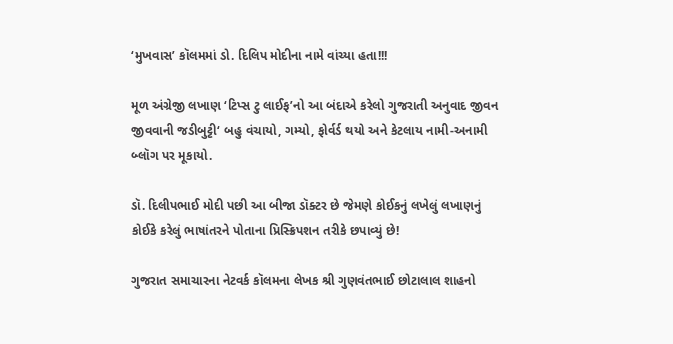‘મુખવાસ’ કૉલમમાં ડો. દિલિપ મોદીના નામે વાંચ્યા હતા!!!

મૂળ અંગ્રેજી લખાણ ‘ટિપ્સ ટુ લાઈફ’નો આ બંદાએ કરેલો ગુજરાતી અનુવાદ જીવન જીવવાની જડીબુટ્ટી‘ બહુ વંચાયો, ગમ્યો, ફોર્વર્ડ થયો અને કેટલાય નામી-અનામી બ્લૉગ પર મૂકાયો.

ડૉ. દિલીપભાઈ મોદી પછી આ બીજા ડૉક્ટર છે જેમણે કોઈકનું લખેલું લખાણનું કોઈકે કરેલું ભાષાંતરને પોતાના પ્રિસ્ક્રિપશન તરીકે છપાવ્યું છે!

ગુજરાત સમાચારના નેટવર્ક કૉલમના લેખક શ્રી ગુણવંતભાઈ છોટાલાલ શાહનો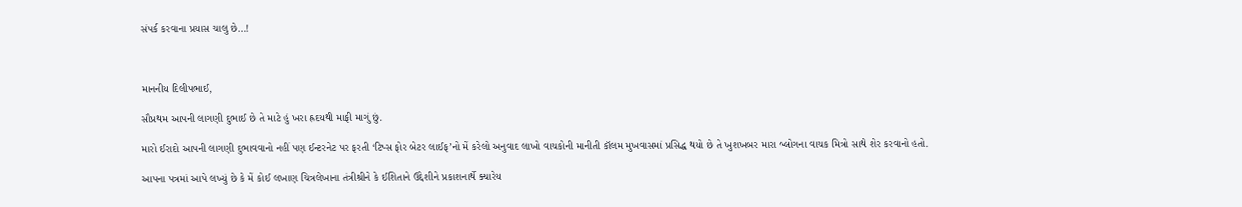સંપર્ક કરવાના પ્રયાસ ચાલુ છે…!



માનનીય દિલીપભાઈ,

સૌપ્રથમ આપની લાગણી દુભાઈ છે તે માટે હું ખરા હ્રદયથી માફી માગું છું.

મારો ઈરાદો આપની લાગણી દુભાવવાનો નહીં પણ ઈન્ટરનેટ પર ફરતી ‘ટિપ્સ ફોર બેટર લાઈફ’નો મેં કરેલો અનુવાદ લાખો વાચકોની માનીતી કૉલમ મુખવાસમાં પ્રસિદ્ધ થયો છે તે ખુશખબર મારા બ્લોગના વાચક મિત્રો સાથે શેર કરવાનો હતો.

આપના પત્રમાં આપે લખ્યું છે કે મેં કોઈ લખાણ ચિત્રલેખાના તંત્રીશ્રીને કે ઈશિતાને ઉદ્દેશીને પ્રકાશનાર્થે ક્યારેય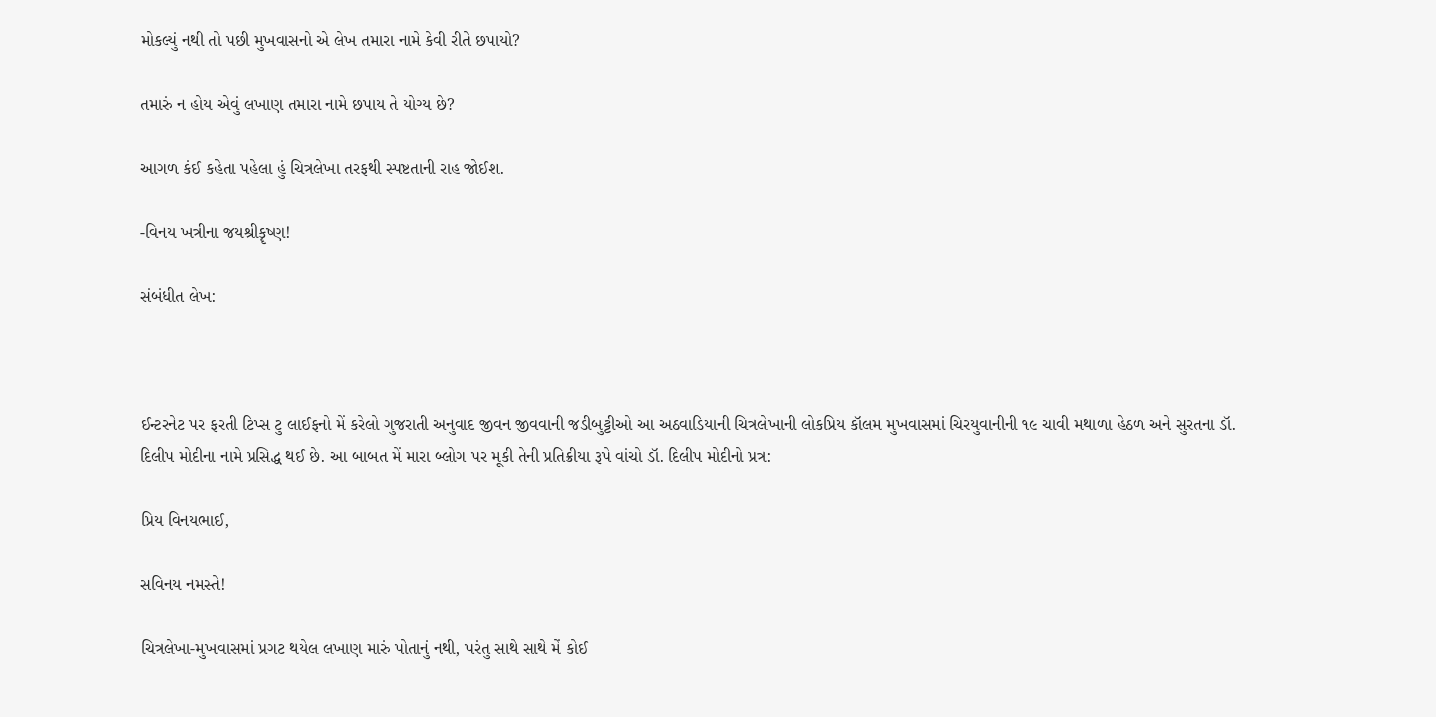મોકલ્યું નથી તો પછી મુખવાસનો એ લેખ તમારા નામે કેવી રીતે છપાયો?

તમારું ન હોય એવું લખાણ તમારા નામે છપાય તે યોગ્ય છે?

આગળ કંઈ કહેતા પહેલા હું ચિત્રલેખા તરફથી સ્પષ્ટતાની રાહ જોઈશ.

-વિનય ખત્રીના જયશ્રીકૄષ્ણ!

સંબંધીત લેખ:



ઈન્ટરનેટ પર ફરતી ટિપ્સ ટુ લાઈફનો મેં કરેલો ગુજરાતી અનુવાદ જીવન જીવવાની જડીબુટ્ટીઓ આ અઠવાડિયાની ચિત્રલેખાની લોકપ્રિય કૉલમ મુખવાસમાં ચિરયુવાનીની ૧૯ ચાવી મથાળા હેઠળ અને સુરતના ડૉ. દિલીપ મોદીના નામે પ્રસિદ્ધ થઈ છે. આ બાબત મેં મારા બ્લોગ પર મૂકી તેની પ્રતિક્રીયા રૂપે વાંચો ડૉ. દિલીપ મોદીનો પ્રત્ર:

પ્રિય વિનયભાઈ,

સવિનય નમસ્તે!

ચિત્રલેખા-મુખવાસમાં પ્રગટ થયેલ લખાણ મારું પોતાનું નથી, પરંતુ સાથે સાથે મેં કોઈ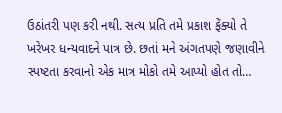ઉઠાંતરી પણ કરી નથી. સત્ય પ્રતિ તમે પ્રકાશ ફેંક્યો તે ખરેખર ધન્યવાદને પાત્ર છે. છતાં મને અંગતપણે જણાવીને સ્પષ્ટતા કરવાનો એક માત્ર મોકો તમે આપ્યો હોત તો…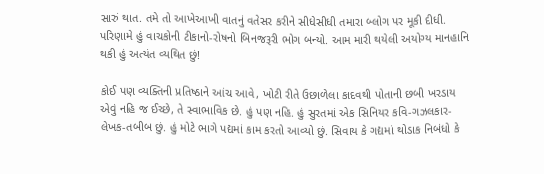સારું થાત. તમે તો આખેઆખી વાતનું વતેસર કરીને સીધેસીધી તમારા બ્લોગ પર મૂકી દીધી. પરિણામે હું વાચકોની ટીકાનો-રોષનો બિનજરૂરી ભોગ બન્યો. આમ મારી થયેલી અયોગ્ય માનહાનિ થકી હું અત્યંત વ્યથિત છું!

કોઈ પણ વ્યક્તિની પ્રતિષ્ઠાને આંચ આવે, ખોટી રીતે ઉછાળેલા કાદવથી પોતાની છબી ખરડાય એવું નહિ જ ઈચ્છે, તે સ્વાભાવિક છે. હું પણ નહિ. હું સુરતમાં એક સિનિયર કવિ-ગઝલકાર-લેખક-તબીબ છું. હું મોટે ભાગે પદ્યમાં કામ કરતો આવ્યો છું. સિવાય કે ગદ્યમાં થોડાક નિબંધો કે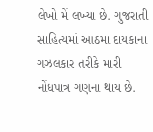લેખો મેં લખ્યા છે. ગુજરાતી સાહિત્યમાં આઠમા દાયકાના ગઝલકાર તરીકે મારી નોંધપાત્ર ગણના થાય છે.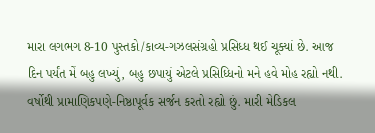મારા લગભગ 8-10 પુસ્તકો/કાવ્ય-ગઝલસંગ્રહો પ્રસિધ્ધ થઈ ચૂક્યાં છે. આજ દિન પર્યંત મેં બહુ લખ્યું, બહુ છપાયું એટલે પ્રસિધ્ધિનો મને હવે મોહ રહ્યો નથી. વર્ષોથી પ્રામાણિકપણે-નિષ્ઠાપૂર્વક સર્જન કરતો રહ્યો છું. મારી મેડિકલ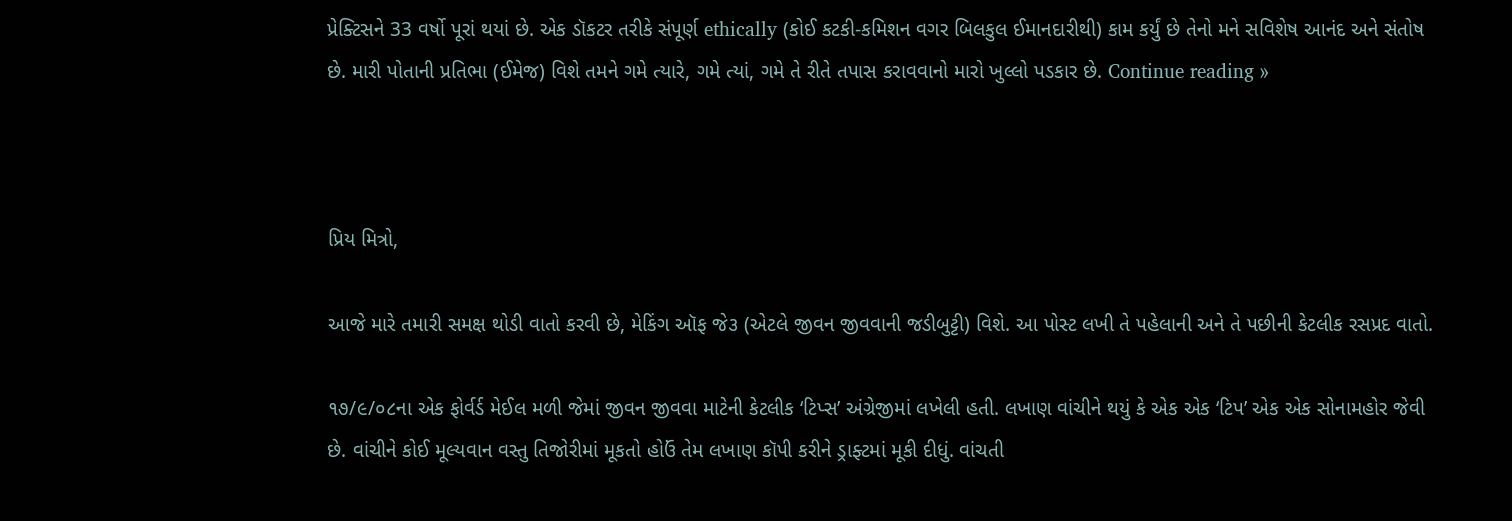પ્રેક્ટિસને 33 વર્ષો પૂરાં થયાં છે. એક ડૉકટર તરીકે સંપૂર્ણ ethically (કોઈ કટકી-કમિશન વગર બિલકુલ ઈમાનદારીથી) કામ કર્યું છે તેનો મને સવિશેષ આનંદ અને સંતોષ છે. મારી પોતાની પ્રતિભા (ઈમેજ) વિશે તમને ગમે ત્યારે, ગમે ત્યાં, ગમે તે રીતે તપાસ કરાવવાનો મારો ખુલ્લો પડકાર છે. Continue reading »



પ્રિય મિત્રો,

આજે મારે તમારી સમક્ષ થોડી વાતો કરવી છે, મેકિંગ ઑફ જે૩ (એટલે જીવન જીવવાની જડીબુટ્ટી) વિશે. આ પોસ્ટ લખી તે પહેલાની અને તે પછીની કેટલીક રસપ્રદ વાતો.

૧૭/૯/૦૮ના એક ફોર્વર્ડ મેઈલ મળી જેમાં જીવન જીવવા માટેની કેટલીક ‘ટિપ્સ’ અંગ્રેજીમાં લખેલી હતી. લખાણ વાંચીને થયું કે એક એક ‘ટિપ’ એક એક સોનામહોર જેવી છે. વાંચીને કોઈ મૂલ્યવાન વસ્તુ તિજોરીમાં મૂકતો હોઉં તેમ લખાણ કૉપી કરીને ડ્રાફ્ટમાં મૂકી દીધું. વાંચતી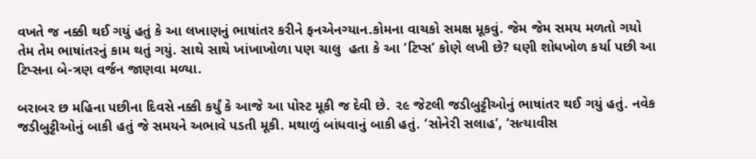વખતે જ નક્કી થઈ ગયું હતું કે આ લખાણનું ભાષાંતર કરીને ફનએનગ્યાન.કોમના વાચકો સમક્ષ મૂકવું. જેમ જેમ સમય મળતો ગયો તેમ તેમ ભાષાંતરનું કામ થતું ગયું. સાથે સાથે ખાંખાખોળા પણ ચાલુ  હતા કે આ ‘ટિપ્સ’ કોણે લખી છે? ઘણી શોધખોળ કર્યા પછી આ ટિપ્સના બે-ત્રણ વર્જન જાણવા મળ્યા.

બરાબર છ મહિના પછીના દિવસે નક્કી કર્યું કે આજે આ પોસ્ટ મૂકી જ દેવી છે. ૨૯ જેટલી જડીબુટ્ટીઓનું ભાષાંતર થઈ ગયું હતું. નવેક જડીબુટ્ટીઓનું બાકી હતું જે સમયને અભાવે પડતી મૂકી. મથાળું બાંધવાનું બાકી હતું. ‘સોનેરી સલાહ’, ‘સત્યાવીસ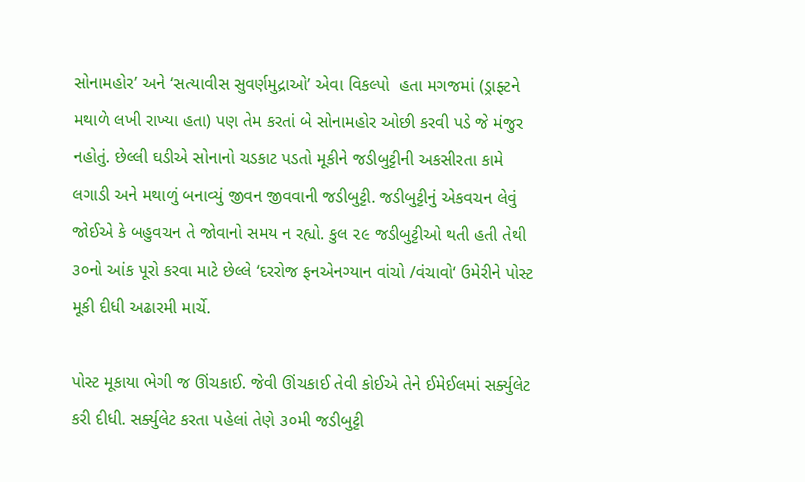સોનામહોર’ અને ‘સત્યાવીસ સુવર્ણમુદ્રાઓ’ એવા વિકલ્પો  હતા મગજમાં (ડ્રાફ્ટને મથાળે લખી રાખ્યા હતા) પણ તેમ કરતાં બે સોનામહોર ઓછી કરવી પડે જે મંજુર નહોતું. છેલ્લી ઘડીએ સોનાનો ચડકાટ પડતો મૂકીને જડીબુટ્ટીની અકસીરતા કામે લગાડી અને મથાળું બનાવ્યું જીવન જીવવાની જડીબુટ્ટી. જડીબુટ્ટીનું એકવચન લેવું જોઈએ કે બહુવચન તે જોવાનો સમય ન રહ્યો. કુલ ૨૯ જડીબુટ્ટીઓ થતી હતી તેથી ૩૦નો આંક પૂરો કરવા માટે છેલ્લે ‘દરરોજ ફનએનગ્યાન વાંચો /વંચાવો‘ ઉમેરીને પોસ્ટ મૂકી દીધી અઢારમી માર્ચે.

પોસ્ટ મૂકાયા ભેગી જ ઊંચકાઈ. જેવી ઊંચકાઈ તેવી કોઈએ તેને ઈમેઈલમાં સર્ક્યુલેટ કરી દીધી. સર્ક્યુલેટ કરતા પહેલાં તેણે ૩૦મી જડીબુટ્ટી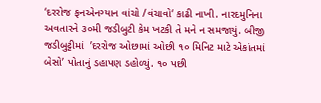‘દરરોજ ફનએનગ્યાન વાંચો /વંચાવો‘ કાઢી નાખી. નારદમુનિના અવતારને ૩૦મી જડીબુટી કેમ ખટકી તે મને ન સમજાયું. બીજી જડીબુટ્ટીમાં  ’દરરોજ ઓછામાં ઓછી ૧૦ મિનિટ માટે એકાંતમાં બેસો’ પોતાનું ડહાપણ ડહોળ્યું. ૧૦ પછી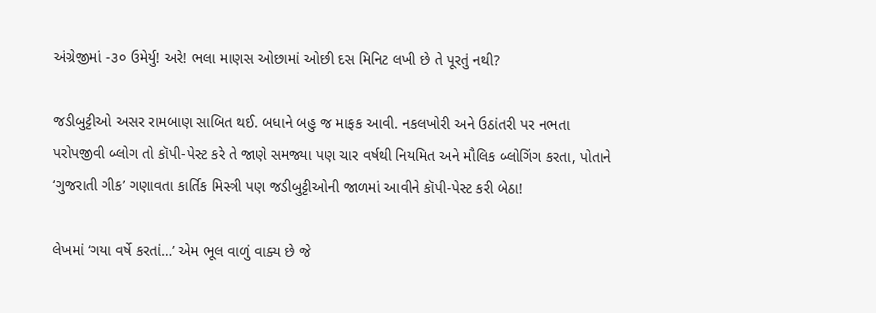અંગ્રેજીમાં -૩૦ ઉમેર્યુ! અરે! ભલા માણસ ઓછામાં ઓછી દસ મિનિટ લખી છે તે પૂરતું નથી?

જડીબુટ્ટીઓ અસર રામબાણ સાબિત થઈ. બધાને બહુ જ માફક આવી. નકલખોરી અને ઉઠાંતરી પર નભતા પરોપજીવી બ્લોગ તો કૉપી-પેસ્ટ કરે તે જાણે સમજ્યા પણ ચાર વર્ષથી નિયમિત અને મૌલિક બ્લોગિંગ કરતા, પોતાને ‘ગુજરાતી ગીક’ ગણાવતા કાર્તિક મિસ્ત્રી પણ જડીબુટ્ટીઓની જાળમાં આવીને કૉપી-પેસ્ટ કરી બેઠા!

લેખમાં ‘ગયા વર્ષે કરતાં…’ એમ ભૂલ વાળું વાક્ય છે જે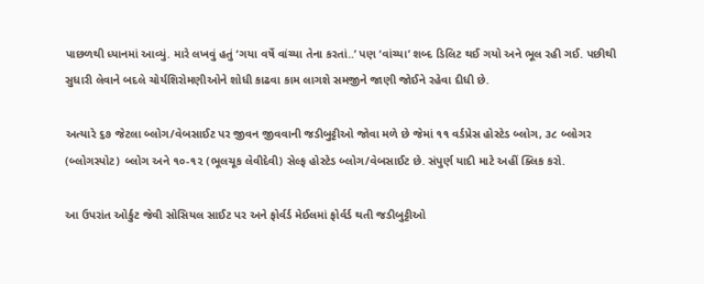પાછળથી ધ્યાનમાં આવ્યું. મારે લખવું હતું ‘ગયા વર્ષે વાંચ્યા તેના કરતાં..’ પણ ‘વાંચ્યા’ શબ્દ ડિલિટ થઈ ગયો અને ભૂલ રહી ગઈ. પછીથી સુધારી લેવાને બદલે ચોર્યશિરોમણીઓને શોધી કાઢવા કામ લાગશે સમજીને જાણી જોઈને રહેવા દીધી છે.

અત્યારે ૬૭ જેટલા બ્લોગ/વેબસાઈટ પર જીવન જીવવાની જડીબુટ્ટીઓ જોવા મળે છે જેમાં ૧૧ વર્ડપ્રેસ હોસ્ટેડ બ્લોગ, ૩૮ બ્લોગર (બ્લોગસ્પોટ) બ્લોગ અને ૧૦-૧૨ (ભૂલચૂક લેવીદેવી) સેલ્ફ હોસ્ટેડ બ્લોગ/વેબસાઈટ છે. સંપુર્ણ યાદી માટે અહીં ક્લિક કરો.

આ ઉપરાંત ઓર્કુટ જેવી સોસિયલ સાઈટ પર અને ફોર્વર્ડ મેઈલમાં ફોર્વર્ડ થતી જડીબુટ્ટીઓ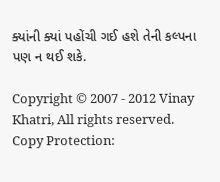ક્યાંની ક્યાં પહોંચી ગઈ હશે તેની કલ્પના પણ ન થઈ શકે.

Copyright © 2007 - 2012 Vinay Khatri, All rights reserved. Copy Protection: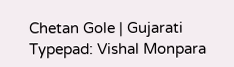Chetan Gole | Gujarati Typepad: Vishal Monpara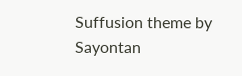Suffusion theme by Sayontan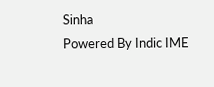Sinha
Powered By Indic IME